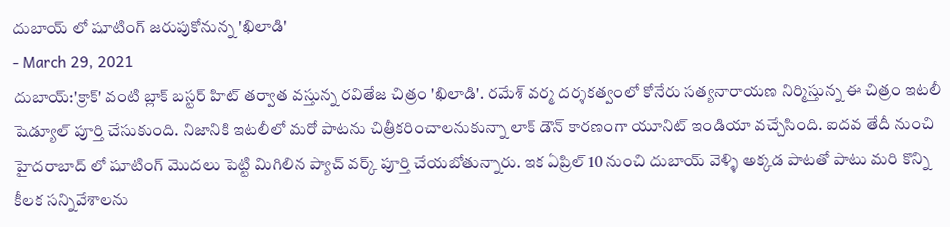దుబాయ్ లో షూటింగ్ జరుపుకోనున్న 'ఖిలాడి'
- March 29, 2021
దుబాయ్:'క్రాక్' వంటి బ్లాక్ బస్టర్ హిట్ తర్వాత వస్తున్న రవితేజ చిత్రం 'ఖిలాడి'. రమేశ్ వర్మ దర్శకత్వంలో కోనేరు సత్యనారాయణ నిర్మిస్తున్న ఈ చిత్రం ఇటలీ షెడ్యూల్ పూర్తి చేసుకుంది. నిజానికి ఇటలీలో మరో పాటను చిత్రీకరించాలనుకున్నా లాక్ డౌన్ కారణంగా యూనిట్ ఇండియా వచ్చేసింది. ఐదవ తేదీ నుంచి హైదరాబాద్ లో షూటింగ్ మొదలు పెట్టి మిగిలిన ప్యాచ్ వర్క్ పూర్తి చేయబోతున్నారు. ఇక ఏప్రిల్ 10 నుంచి దుబాయ్ వెళ్ళి అక్కడ పాటతో పాటు మరి కొన్ని కీలక సన్నివేశాలను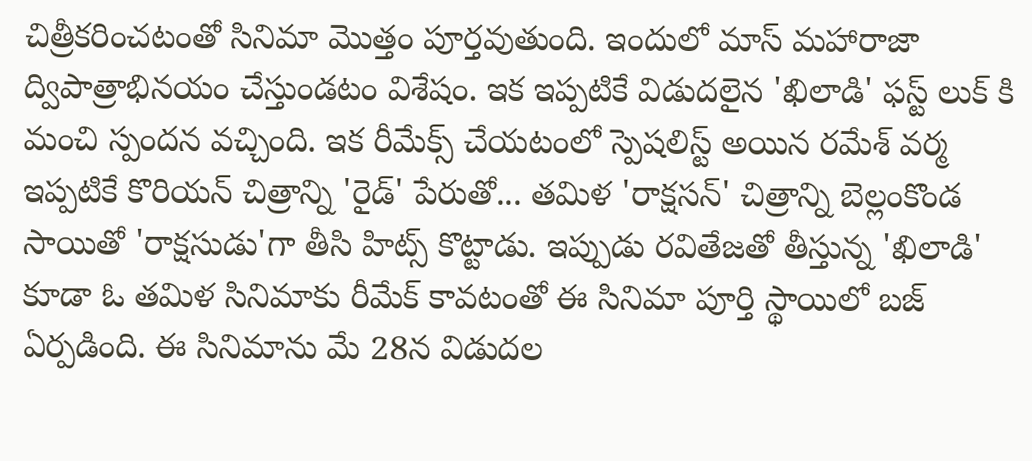చిత్రీకరించటంతో సినిమా మొత్తం పూర్తవుతుంది. ఇందులో మాస్ మహారాజా ద్విపాత్రాభినయం చేస్తుండటం విశేషం. ఇక ఇప్పటికే విడుదలైన 'ఖిలాడి' ఫస్ట్ లుక్ కి మంచి స్పందన వచ్చింది. ఇక రీమేక్స్ చేయటంలో స్పెషలిస్ట్ అయిన రమేశ్ వర్మ ఇప్పటికే కొరియన్ చిత్రాన్ని 'రైడ్' పేరుతో... తమిళ 'రాక్షసన్' చిత్రాన్ని బెల్లంకొండ సాయితో 'రాక్షసుడు'గా తీసి హిట్స్ కొట్టాడు. ఇప్పుడు రవితేజతో తీస్తున్న 'ఖిలాడి' కూడా ఓ తమిళ సినిమాకు రీమేక్ కావటంతో ఈ సినిమా పూర్తి స్థాయిలో బజ్ ఏర్పడింది. ఈ సినిమాను మే 28న విడుదల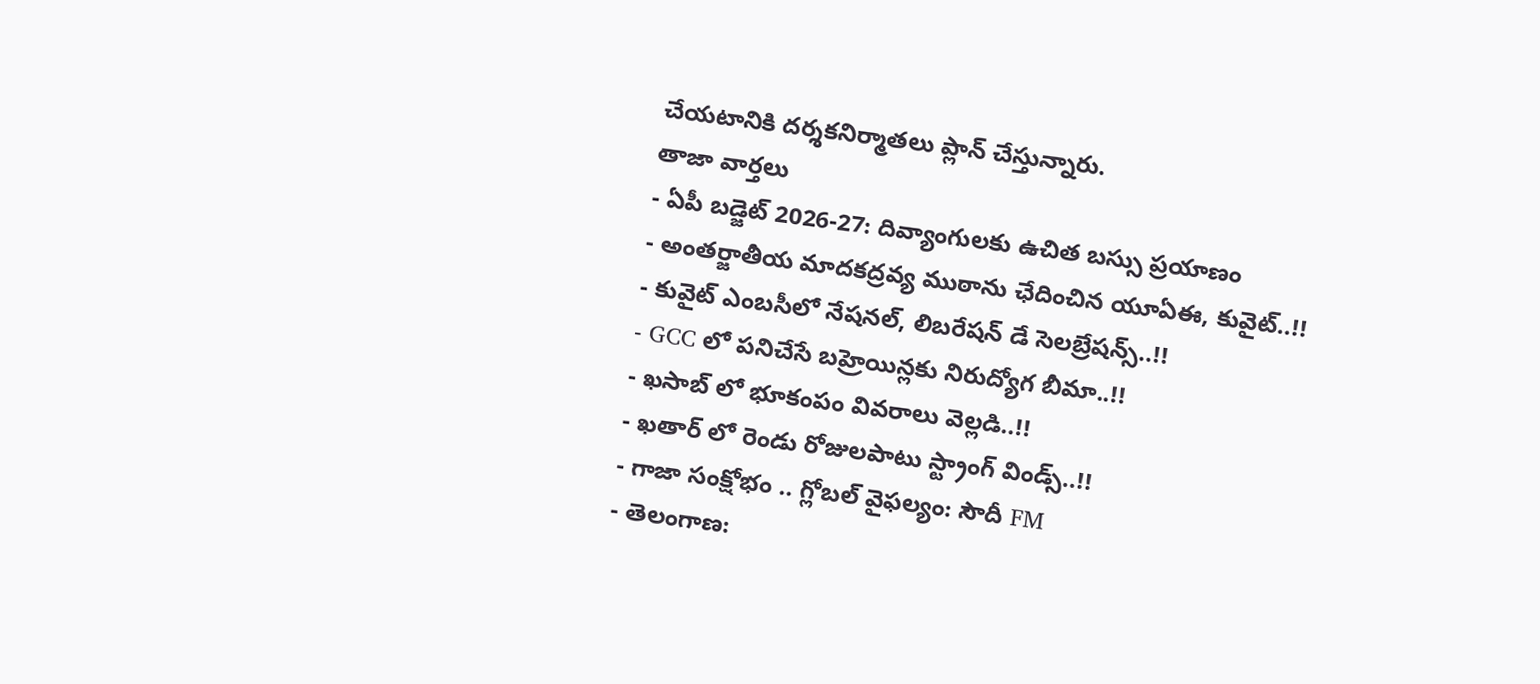చేయటానికి దర్శకనిర్మాతలు ప్లాన్ చేస్తున్నారు.
తాజా వార్తలు
- ఏపీ బడ్జెట్ 2026-27: దివ్యాంగులకు ఉచిత బస్సు ప్రయాణం
- అంతర్జాతీయ మాదకద్రవ్య ముఠాను ఛేదించిన యూఏఈ, కువైట్..!!
- కువైట్ ఎంబసీలో నేషనల్, లిబరేషన్ డే సెలబ్రేషన్స్..!!
- GCC లో పనిచేసే బహ్రెయిన్లకు నిరుద్యోగ బీమా..!!
- ఖసాబ్ లో భూకంపం వివరాలు వెల్లడి..!!
- ఖతార్ లో రెండు రోజులపాటు స్ట్రాంగ్ విండ్స్..!!
- గాజా సంక్షోభం .. గ్లోబల్ వైఫల్యం: సౌదీ FM
- తెలంగాణ: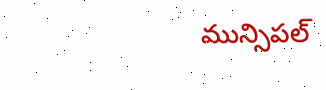మున్సిపల్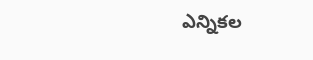ఎన్నికల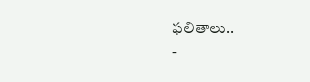ఫలితాలు..
-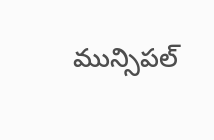మున్సిపల్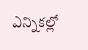ఎన్నికల్లో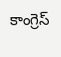కాంగ్రెస్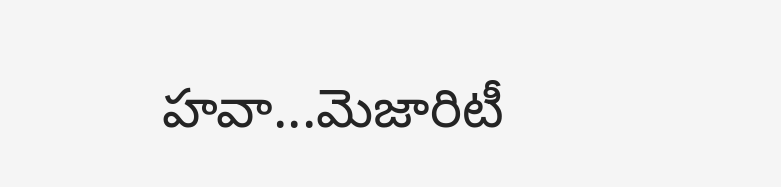హవా...మెజారిటీ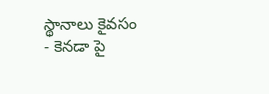స్థానాలు కైవసం
- కెనడా పై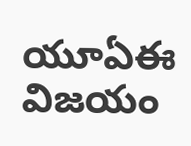యూఏఈ విజయం